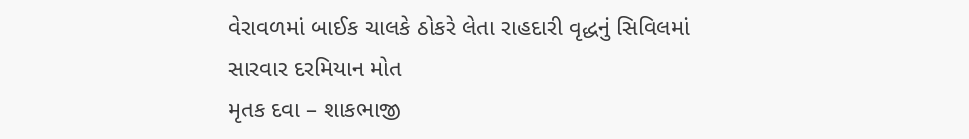વેરાવળમાં બાઈક ચાલકે ઠોકરે લેતા રાહદારી વૃદ્ધનું સિવિલમાં સારવાર દરમિયાન મોત
મૃતક દવા – શાકભાજી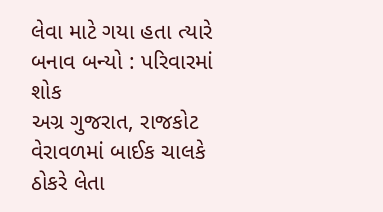લેવા માટે ગયા હતા ત્યારે બનાવ બન્યો : પરિવારમાં શોક
અગ્ર ગુજરાત, રાજકોટ
વેરાવળમાં બાઈક ચાલકે ઠોકરે લેતા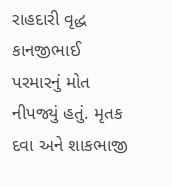રાહદારી વૃદ્ધ કાનજીભાઈ પરમારનું મોત નીપજ્યું હતું. મૃતક દવા અને શાકભાજી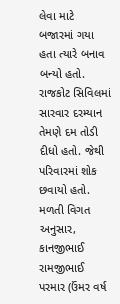લેવા માટે બજારમાં ગયા હતા ત્યારે બનાવ બન્યો હતો. રાજકોટ સિવિલમાં સારવાર દરમ્યાન તેમણે દમ તોડી દીધો હતો. જેથી પરિવારમાં શોક છવાયો હતો.
મળતી વિગત અનુસાર, કાનજીભાઈ રામજીભાઈ પરમાર (ઉંમર વર્ષ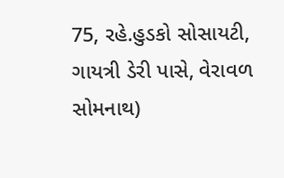75, રહે.હુડકો સોસાયટી, ગાયત્રી ડેરી પાસે, વેરાવળ સોમનાથ)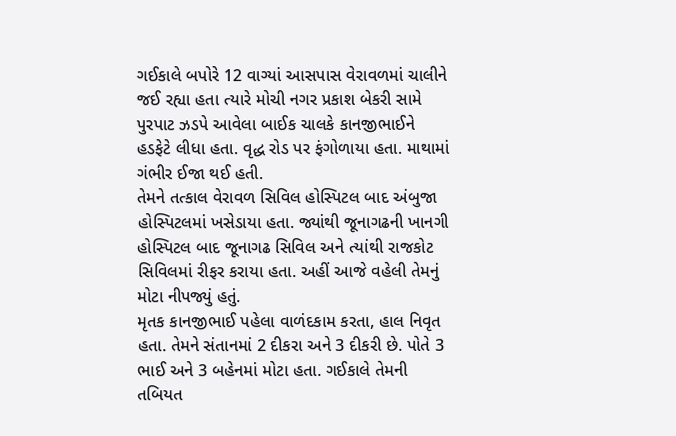ગઈકાલે બપોરે 12 વાગ્યાં આસપાસ વેરાવળમાં ચાલીને જઈ રહ્યા હતા ત્યારે મોચી નગર પ્રકાશ બેકરી સામે પુરપાટ ઝડપે આવેલા બાઈક ચાલકે કાનજીભાઈને હડફેટે લીધા હતા. વૃદ્ધ રોડ પર ફંગોળાયા હતા. માથામાં ગંભીર ઈજા થઈ હતી.
તેમને તત્કાલ વેરાવળ સિવિલ હોસ્પિટલ બાદ અંબુજા હોસ્પિટલમાં ખસેડાયા હતા. જ્યાંથી જૂનાગઢની ખાનગી હોસ્પિટલ બાદ જૂનાગઢ સિવિલ અને ત્યાંથી રાજકોટ સિવિલમાં રીફર કરાયા હતા. અહીં આજે વહેલી તેમનું મોટા નીપજ્યું હતું.
મૃતક કાનજીભાઈ પહેલા વાળંદકામ કરતા, હાલ નિવૃત હતા. તેમને સંતાનમાં 2 દીકરા અને 3 દીકરી છે. પોતે 3 ભાઈ અને 3 બહેનમાં મોટા હતા. ગઈકાલે તેમની તબિયત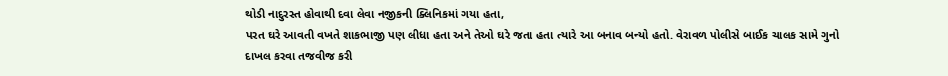થોડી નાદુરસ્ત હોવાથી દવા લેવા નજીકની ક્લિનિકમાં ગયા હતા,
પરત ઘરે આવતી વખતે શાકભાજી પણ લીધા હતા અને તેઓ ઘરે જતા હતા ત્યારે આ બનાવ બન્યો હતો. વેરાવળ પોલીસે બાઈક ચાલક સામે ગુનો દાખલ કરવા તજવીજ કરી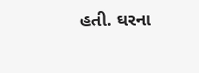હતી. ઘરના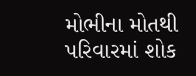મોભીના મોતથી પરિવારમાં શોક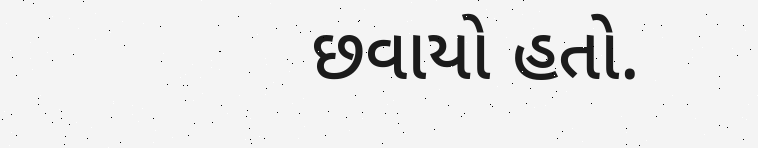છવાયો હતો.